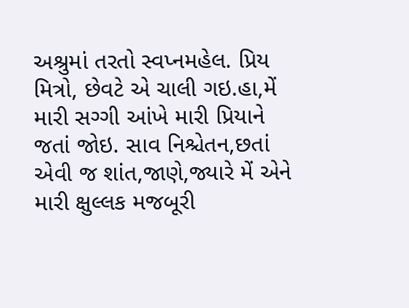અશ્રુમાં તરતો સ્વપ્નમહેલ. પ્રિય મિત્રો, છેવટે એ ચાલી ગઇ.હા,મેં મારી સગ્ગી આંખે મારી પ્રિયાને જતાં જોઇ. સાવ નિશ્ચેતન,છતાં એવી જ શાંત,જાણે,જ્યારે મેં એને મારી ક્ષુલ્લક મજબૂરી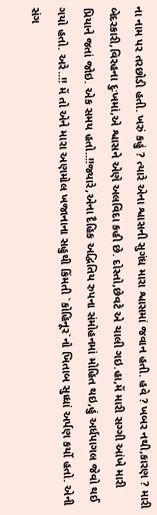ના નામ પર તરછોડી હતી. ખરું કહું ? ત્યારે એના શ્વાસની સુગંધ મારા શ્વાસમાં જવાન હતી. હવે ? ખબર નથી,કારણ ? મારી બેદરકારી,વિરહના દુઃખમાં,એ શ્વાસને એણે અલવિદા કહી છે. દોસ્તો,છેવટે એ ચાલી ગઇ.હા,મેં મારી સગ્ગી આંખે મારી પ્રિયાને જતાં જોઇ. એક સમય હતો..!!જ્યારે,એના દૈહિક અદ્વિતિય રુપના સંમોહનમાં મોહિત થઇ,હું અર્ધપાગલ જેવો થઈ ગયો હતો. અરે..!! મેં તો એને મારા અણમોલ ખજાનાના સહુથી કિંમતી `કોહિનૂર`નો ખિતાબ સુધ્ધાં અર્પણ કર્યો હતો. એની સંગ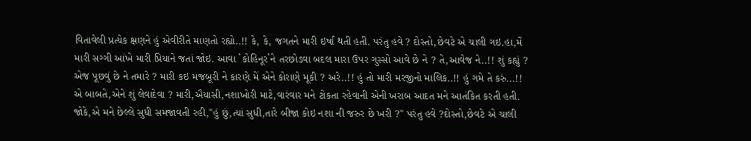વિતાવેલી પ્રત્યેક ક્ષણને હું એવીરીતે માણતો રહ્યો..!! કે, કે, જગતને મારી ઇર્ષા થતી હતી. પરંતુ હવે ? દોસ્તો,છેવટે એ ચાલી ગઇ.હા,મેં મારી સગ્ગી આંખે મારી પ્રિયાને જતાં જોઇ. આવા `કોહિનૂર`ને તરછોડવા બદલ મારા ઉપર ગુસ્સો આવે છે ને ? તે,આવેજ ને..!! શું કહ્યું ? એજ પૂછવું છે ને તમારે ? મારી કઇ મજબૂરી ને કારણે મેં એને કોરાણે મૂકી ? અરે..!! હું તો મારી મરજીનો માલિક..!! હું ગમે તે કરું...!! એ બાબતે,એને શું લેવાદેવા ? મારી,ઐયાસી,નશાખોરી માટે,વારંવાર મને ટોકતા રહેવાની એની ખરાબ આદત મને આતંકિત કરતી હતી. જોકે,એ મને છેલ્લે સુધી સમજાવતી રહી,"હું છું,ત્યાં સુધી,તારે બીજા કોઇ નશા ની જરુર છે ખરી ?" પરંતુ હવે ?દોસ્તો,છેવટે એ ચાલી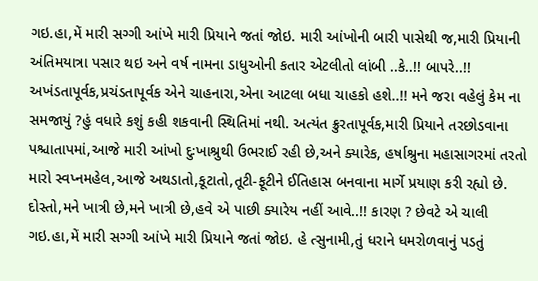ગઇ.હા,મેં મારી સગ્ગી આંખે મારી પ્રિયાને જતાં જોઇ. મારી આંખોની બારી પાસેથી જ,મારી પ્રિયાની અંતિમયાત્રા પસાર થઇ અને વર્ષ નામના ડાધુઓની કતાર એટલીતો લાંબી ..કે..!! બાપરે..!! અખંડતાપૂર્વક,પ્રચંડતાપૂર્વક એને ચાહનારા,એના આટલા બધા ચાહકો હશે..!! મને જરા વહેલું કેમ ના સમજાયું ?હું વધારે કશું કહી શકવાની સ્થિતિમાં નથી. અત્યંત ક્રુરતાપૂર્વક,મારી પ્રિયાને તરછોડવાના પશ્ચાતાપમાં,આજે મારી આંખો દુઃખાશ્રુથી ઉભરાઈ રહી છે,અને ક્યારેક, હર્ષાશ્રુના મહાસાગરમાં તરતો મારો સ્વપ્નમહેલ,આજે અથડાતો,કૂટાતો,તૂટી-ફૂટીને ઈતિહાસ બનવાના માર્ગે પ્રયાણ કરી રહ્યો છે. દોસ્તો,મને ખાત્રી છે,મને ખાત્રી છે,હવે એ પાછી ક્યારેય નહીં આવે..!! કારણ ? છેવટે એ ચાલી ગઇ.હા,મેં મારી સગ્ગી આંખે મારી પ્રિયાને જતાં જોઇ. હે ત્સુનામી,તું ધરાને ધમરોળવાનું પડતું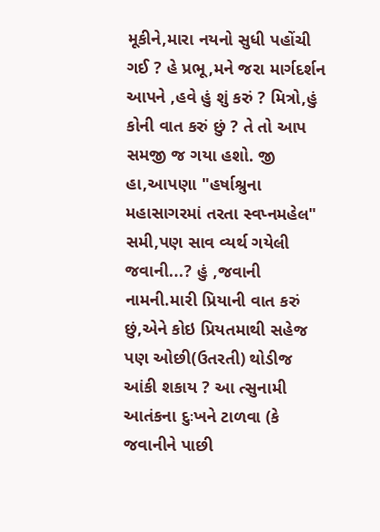મૂકીને,મારા નયનો સુધી પહોંચી ગઈ ? હે પ્રભૂ,મને જરા માર્ગદર્શન આપને ,હવે હું શું કરું ? મિત્રો,હું કોની વાત કરું છું ? તે તો આપ સમજી જ ગયા હશો. જી હા,આપણા "હર્ષાશ્રુના મહાસાગરમાં તરતા સ્વપ્નમહેલ" સમી,પણ સાવ વ્યર્થ ગયેલી જવાની...? હું ,જવાની નામની.મારી પ્રિયાની વાત કરું છું,એને કોઇ પ્રિયતમાથી સહેજ પણ ઓછી(ઉતરતી) થોડીજ આંકી શકાય ? આ ત્સુનામી આતંકના દુઃખને ટાળવા (કે જવાનીને પાછી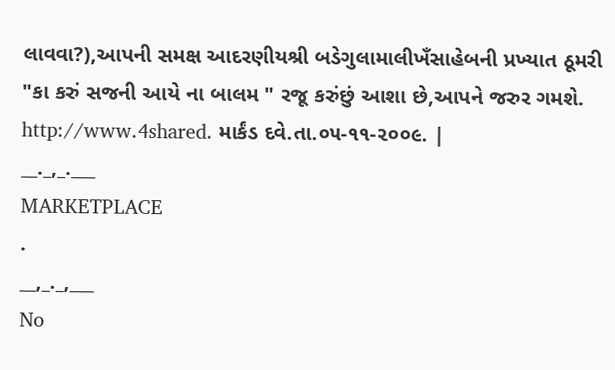લાવવા?),આપની સમક્ષ આદરણીયશ્રી બડેગુલામાલીખઁસાહેબની પ્રખ્યાત ઠૂમરી "કા કરું સજની આયે ના બાલમ " રજૂ કરુંછું આશા છે,આપને જરુર ગમશે. http://www.4shared. માર્કંડ દવે.તા.૦૫-૧૧-૨૦૦૯. |
__._,_.___
MARKETPLACE
.
__,_._,___
No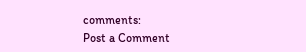comments:
Post a Comment